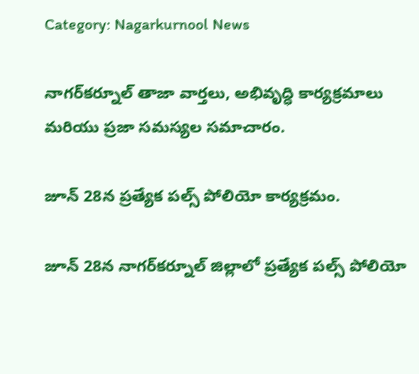Category: Nagarkurnool News

నాగర్‌కర్నూల్ తాజా వార్తలు, అభివృద్ధి కార్యక్రమాలు మరియు ప్రజా సమస్యల సమాచారం.

జూన్ 28న ప్రత్యేక పల్స్ పోలియో కార్యక్రమం.

జూన్ 28న నాగర్‌కర్నూల్ జిల్లాలో ప్రత్యేక పల్స్ పోలియో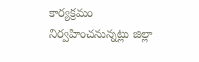కార్యక్రమం నిర్వహించనున్నట్లు జిల్లా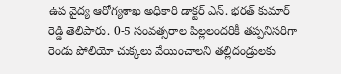ఉప వైద్య ఆరోగ్యశాఖ అధికారి డాక్టర్ ఎన్. భరత్ కుమార్ రెడ్డి తెలిపారు. 0-5 సంవత్సరాల పిల్లలందరికీ తప్పనిసరిగా రెండు పోలియో చుక్కలు వేయించాలని తల్లిదండ్రులకు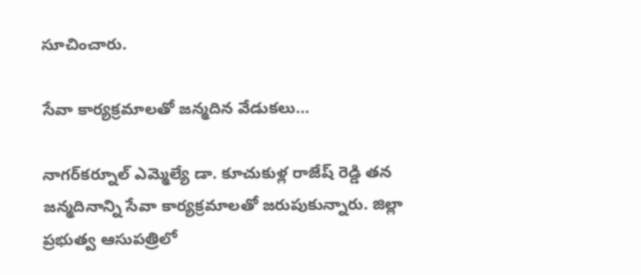సూచించారు.

సేవా కార్యక్రమాలతో జన్మదిన వేడుకలు…

నాగర్‌కర్నూల్ ఎమ్మెల్యే డా. కూచుకుళ్ల రాజేష్ రెడ్డి తన జన్మదినాన్ని సేవా కార్యక్రమాలతో జరుపుకున్నారు. జిల్లా ప్రభుత్వ ఆసుపత్రిలో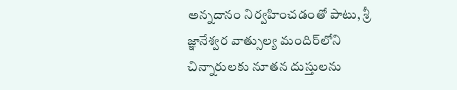అన్నదానం నిర్వహించడంతో పాటు, శ్రీ జ్ఞానేశ్వర వాత్సుల్య మందిర్‌లోని చిన్నారులకు నూతన దుస్తులను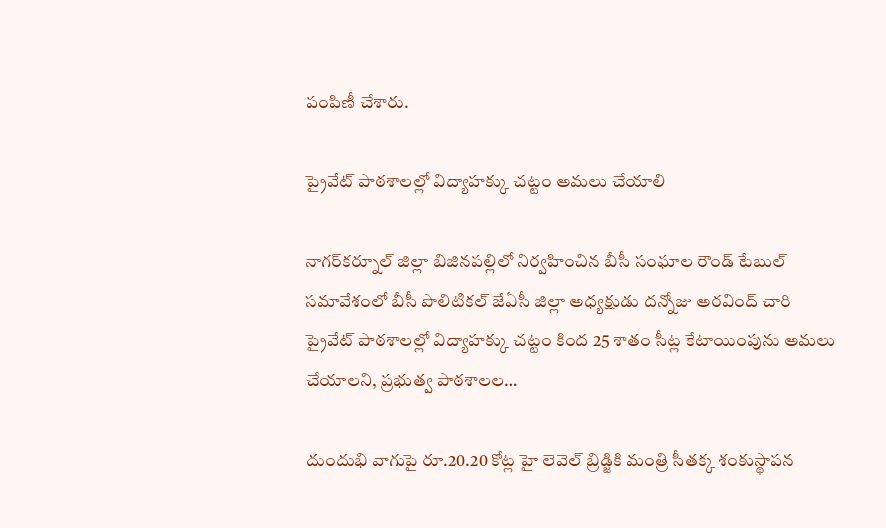పంపిణీ చేశారు.

ప్రైవేట్ పాఠశాలల్లో విద్యాహక్కు చట్టం అమలు చేయాలి

నాగర్‌కర్నూల్ జిల్లా బిజినపల్లిలో నిర్వహించిన బీసీ సంఘాల రౌండ్ టేబుల్ సమావేశంలో బీసీ పొలిటికల్ జేఏసీ జిల్లా అధ్యక్షుడు దన్నోజు అరవింద్ చారి ప్రైవేట్ పాఠశాలల్లో విద్యాహక్కు చట్టం కింద 25 శాతం సీట్ల కేటాయింపును అమలు చేయాలని, ప్రభుత్వ పాఠశాలల…

దుందుభి వాగుపై రూ.20.20 కోట్ల హై లెవెల్ బ్రిడ్జికి మంత్రి సీతక్క శంకుస్థాపన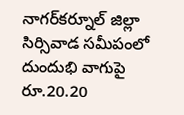నాగర్‌కర్నూల్ జిల్లా సిర్సివాడ సమీపంలో దుందుభి వాగుపై రూ.20.20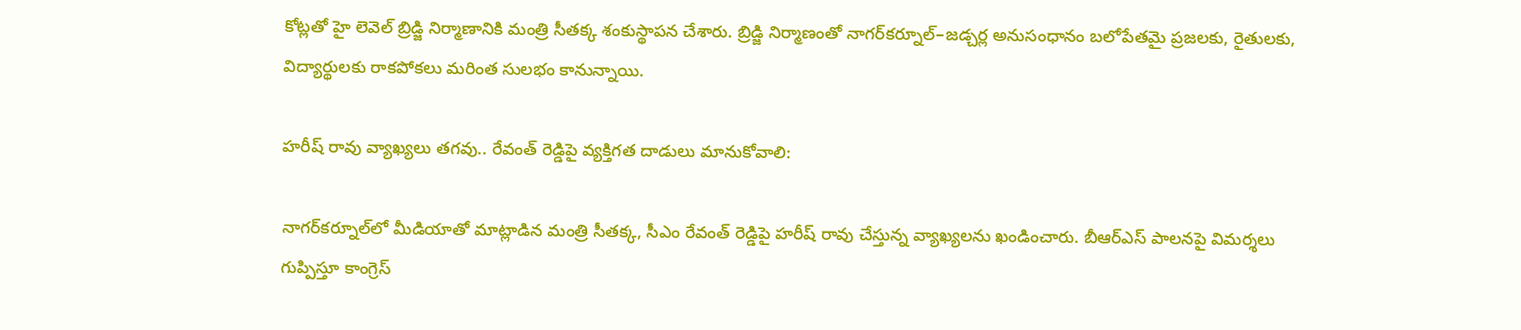కోట్లతో హై లెవెల్ బ్రిడ్జి నిర్మాణానికి మంత్రి సీతక్క శంకుస్థాపన చేశారు. బ్రిడ్జి నిర్మాణంతో నాగర్‌కర్నూల్–జడ్చర్ల అనుసంధానం బలోపేతమై ప్రజలకు, రైతులకు, విద్యార్థులకు రాకపోకలు మరింత సులభం కానున్నాయి.

హరీష్ రావు వ్యాఖ్యలు తగవు.. రేవంత్ రెడ్డిపై వ్యక్తిగత దాడులు మానుకోవాలి:

నాగర్‌కర్నూల్‌లో మీడియాతో మాట్లాడిన మంత్రి సీతక్క, సీఎం రేవంత్ రెడ్డిపై హరీష్ రావు చేస్తున్న వ్యాఖ్యలను ఖండించారు. బీఆర్ఎస్ పాలనపై విమర్శలు గుప్పిస్తూ కాంగ్రెస్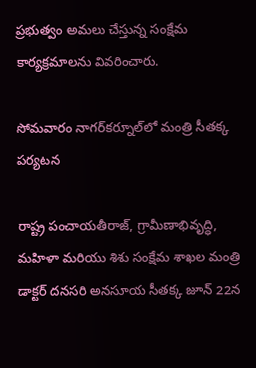ప్రభుత్వం అమలు చేస్తున్న సంక్షేమ కార్యక్రమాలను వివరించారు.

సోమవారం నాగర్‌కర్నూల్‌లో మంత్రి సీతక్క పర్యటన

రాష్ట్ర పంచాయతీరాజ్, గ్రామీణాభివృద్ధి, మహిళా మరియు శిశు సంక్షేమ శాఖల మంత్రి డాక్టర్ దనసరి అనసూయ సీతక్క జూన్ 22న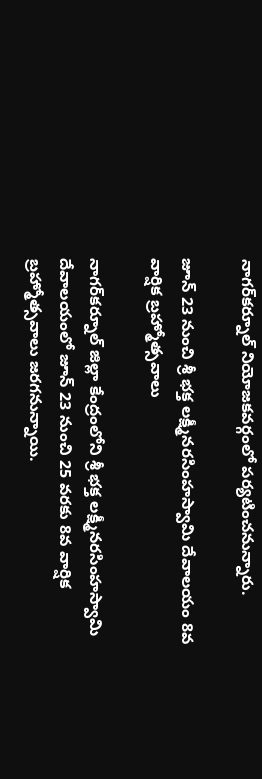నాగర్‌కర్నూల్ నియోజకవర్గంలో పర్యటించనున్నారు.

జూన్ 23 నుంచి శ్రీ భక్త లక్ష్మీనరసింహస్వామి దేవాలయం 8వ వార్షిక బ్రహ్మోత్సవాలు

నాగర్‌కర్నూల్ జిల్లా కేంద్రంలోని శ్రీ భక్త లక్ష్మీనరసింహస్వామి దేవాలయంలో జూన్ 23 నుంచి 25 వరకు 8వ వార్షిక బ్రహ్మోత్సవాలు జరగనున్నాయి.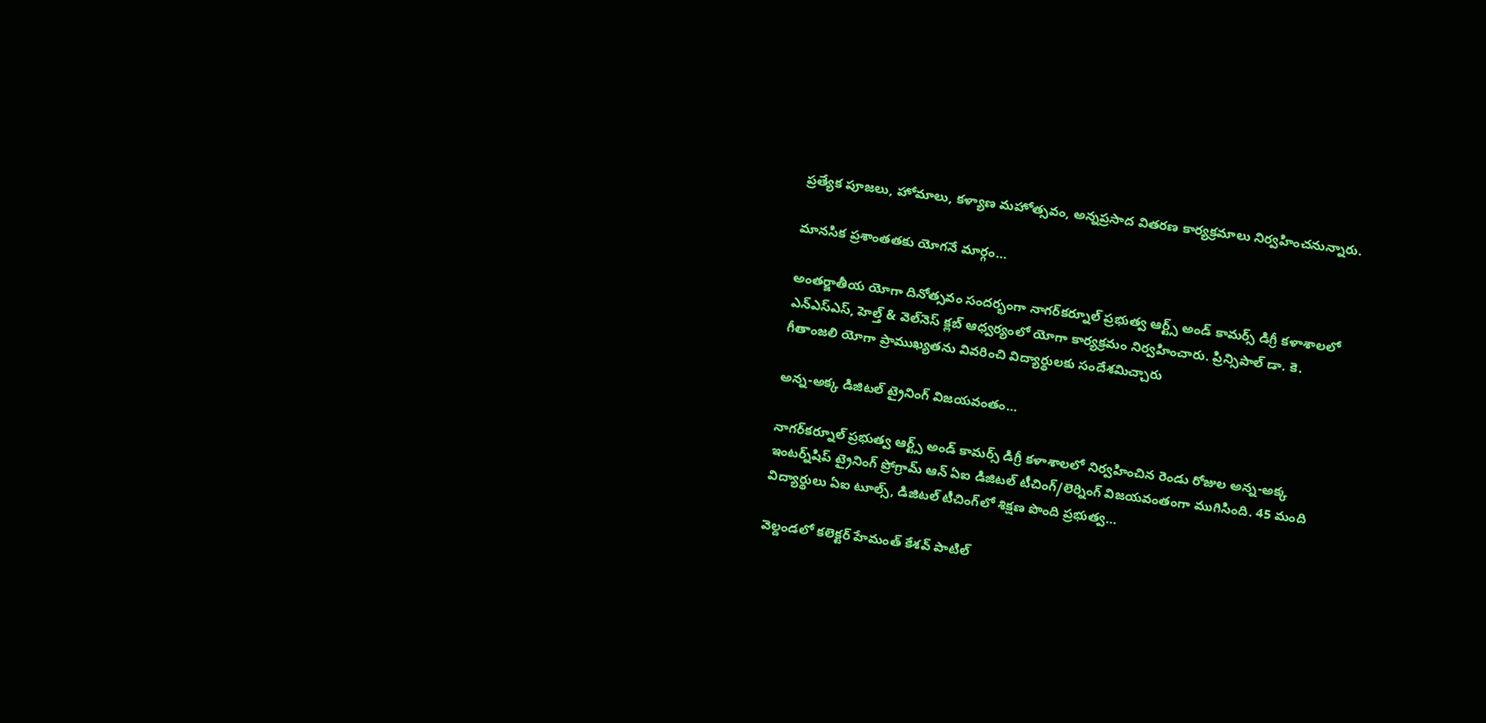ప్రత్యేక పూజలు, హోమాలు, కళ్యాణ మహోత్సవం, అన్నప్రసాద వితరణ కార్యక్రమాలు నిర్వహించనున్నారు.

మానసిక ప్రశాంతతకు యోగనే మార్గం…

అంతర్జాతీయ యోగా దినోత్సవం సందర్భంగా నాగర్‌కర్నూల్ ప్రభుత్వ ఆర్ట్స్ అండ్ కామర్స్ డిగ్రీ కళాశాలలో ఎన్‌ఎస్‌ఎస్, హెల్త్ & వెల్‌నెస్ క్లబ్ ఆధ్వర్యంలో యోగా కార్యక్రమం నిర్వహించారు. ప్రిన్సిపాల్ డా. కె. గీతాంజలి యోగా ప్రాముఖ్యతను వివరించి విద్యార్థులకు సందేశమిచ్చారు

అన్న-అక్క డిజిటల్ ట్రైనింగ్ విజయవంతం…

నాగర్‌కర్నూల్ ప్రభుత్వ ఆర్ట్స్ అండ్ కామర్స్ డిగ్రీ కళాశాలలో నిర్వహించిన రెండు రోజుల అన్న-అక్క ఇంటర్న్‌షిప్ ట్రైనింగ్ ప్రోగ్రామ్ ఆన్ ఏఐ డిజిటల్ టీచింగ్/లెర్నింగ్ విజయవంతంగా ముగిసింది. 45 మంది విద్యార్థులు ఏఐ టూల్స్, డిజిటల్ టీచింగ్‌లో శిక్షణ పొంది ప్రభుత్వ…

వెల్దండలో కలెక్టర్ హేమంత్ కేశవ్ పాటిల్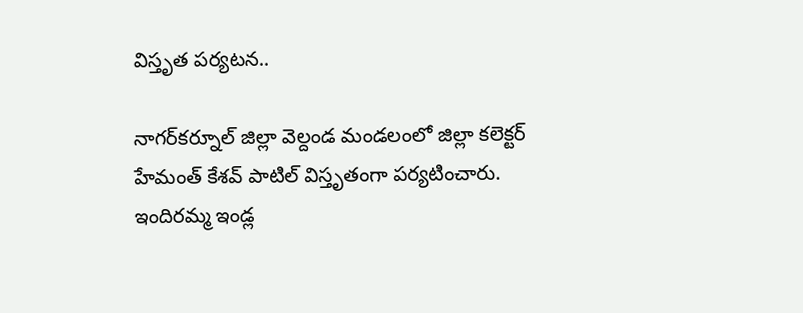విస్తృత పర్యటన..

నాగర్‌కర్నూల్ జిల్లా వెల్దండ మండలంలో జిల్లా కలెక్టర్ హేమంత్ కేశవ్ పాటిల్ విస్తృతంగా పర్యటించారు. ఇందిరమ్మ ఇండ్ల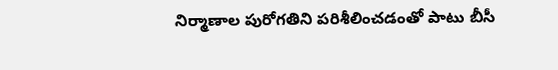నిర్మాణాల పురోగతిని పరిశీలించడంతో పాటు బీసీ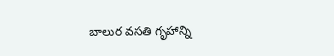బాలుర వసతి గృహాన్ని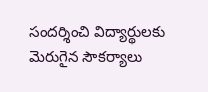సందర్శించి విద్యార్థులకు మెరుగైన సౌకర్యాలు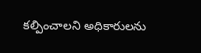కల్పించాలని అధికారులను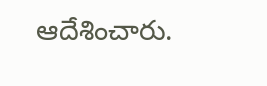ఆదేశించారు.